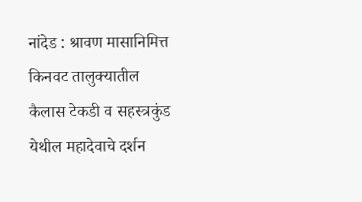नांदेड : श्रावण मासानिमित्त किनवट तालुक्यातील कैलास टेकडी व सहस्त्रकुंड येथील महादेवाचे दर्शन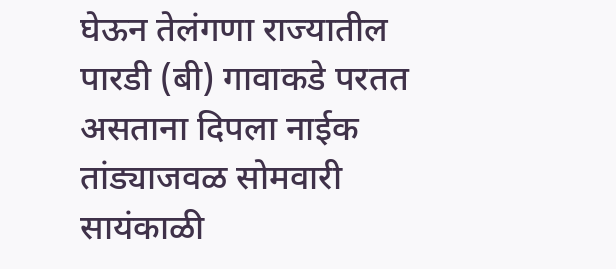घेऊन तेलंगणा राज्यातील पारडी (बी) गावाकडे परतत असताना दिपला नाईक तांड्याजवळ सोमवारी सायंकाळी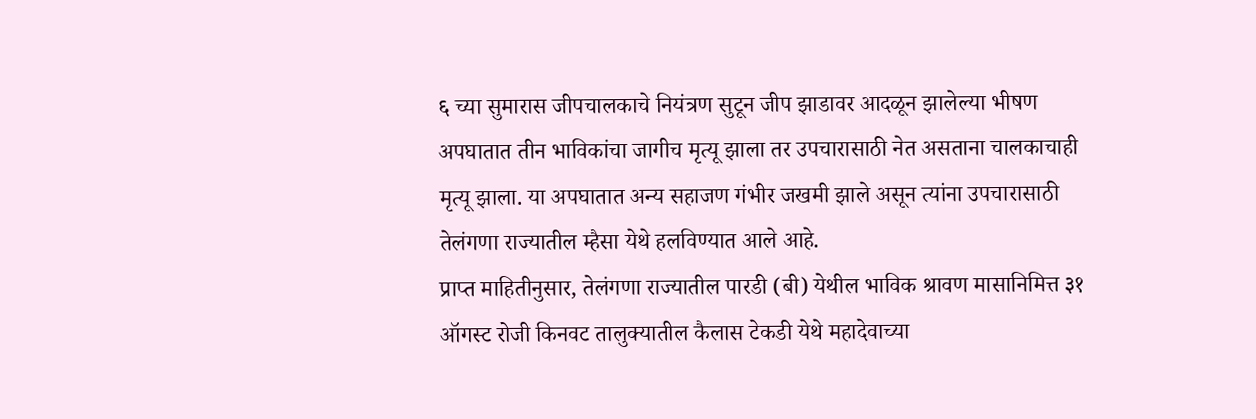६ च्या सुमारास जीपचालकाचे नियंत्रण सुटून जीप झाडावर आदळून झालेल्या भीषण अपघातात तीन भाविकांचा जागीच मृत्यू झाला तर उपचारासाठी नेत असताना चालकाचाही मृत्यू झाला. या अपघातात अन्य सहाजण गंभीर जखमी झाले असून त्यांना उपचारासाठी तेलंगणा राज्यातील म्हैसा येथे हलविण्यात आले आहे.
प्राप्त माहितीनुसार, तेलंगणा राज्यातील पारडी (बी) येथील भाविक श्रावण मासानिमित्त ३१ ऑगस्ट रोजी किनवट तालुक्यातील कैलास टेकडी येथे महादेवाच्या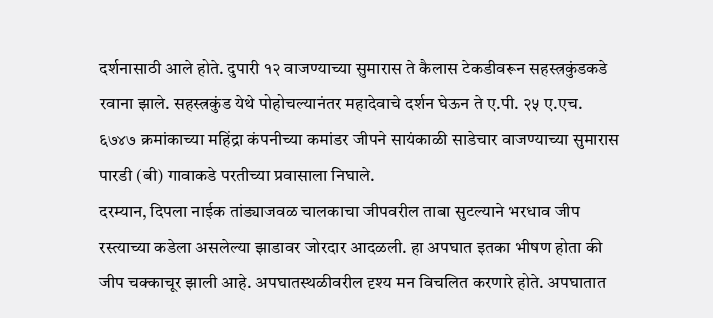दर्शनासाठी आले होते. दुपारी १२ वाजण्याच्या सुमारास ते कैलास टेकडीवरून सहस्त्रकुंडकडे रवाना झाले. सहस्त्रकुंड येथे पोहोचल्यानंतर महादेवाचे दर्शन घेऊन ते ए.पी. २५ ए.एच. ६७४७ क्रमांकाच्या महिंद्रा कंपनीच्या कमांडर जीपने सायंकाळी साडेचार वाजण्याच्या सुमारास पारडी (बी) गावाकडे परतीच्या प्रवासाला निघाले.
दरम्यान, दिपला नाईक तांड्याजवळ चालकाचा जीपवरील ताबा सुटल्याने भरधाव जीप रस्त्याच्या कडेला असलेल्या झाडावर जोरदार आदळली. हा अपघात इतका भीषण होता की जीप चक्काचूर झाली आहे. अपघातस्थळीवरील दृश्य मन विचलित करणारे होते. अपघातात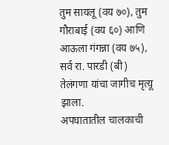तुम सायलू (वय ७०), तुम गौराबाई (वय ६०) आणि आऊला गंगन्ना (वय ७५), सर्व रा. पारडी (बी) तेलंगणा यांचा जागीच मृत्यू झाला.
अपघातातील चालकाची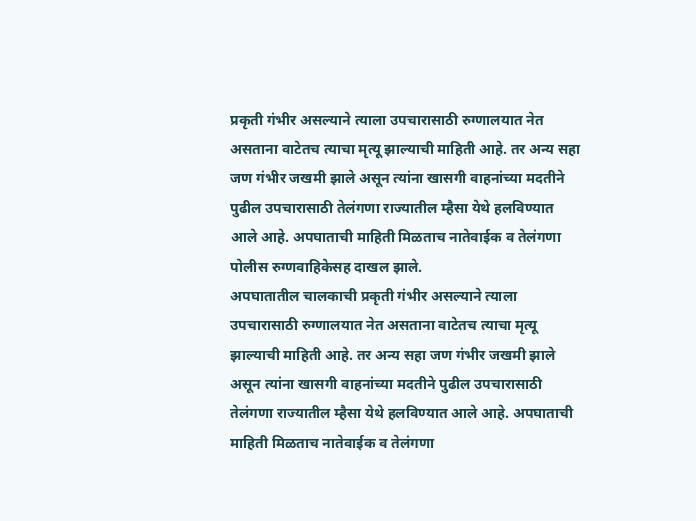प्रकृती गंभीर असल्याने त्याला उपचारासाठी रुग्णालयात नेत असताना वाटेतच त्याचा मृत्यू झाल्याची माहिती आहे. तर अन्य सहा जण गंभीर जखमी झाले असून त्यांना खासगी वाहनांच्या मदतीने पुढील उपचारासाठी तेलंगणा राज्यातील म्हैसा येथे हलविण्यात आले आहे. अपघाताची माहिती मिळताच नातेवाईक व तेलंगणा पोलीस रुग्णवाहिकेसह दाखल झाले.
अपघातातील चालकाची प्रकृती गंभीर असल्याने त्याला उपचारासाठी रुग्णालयात नेत असताना वाटेतच त्याचा मृत्यू झाल्याची माहिती आहे. तर अन्य सहा जण गंभीर जखमी झाले असून त्यांना खासगी वाहनांच्या मदतीने पुढील उपचारासाठी तेलंगणा राज्यातील म्हैसा येथे हलविण्यात आले आहे. अपघाताची माहिती मिळताच नातेवाईक व तेलंगणा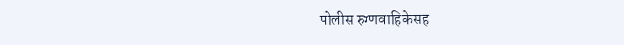पोलीस रुग्णवाहिकेसह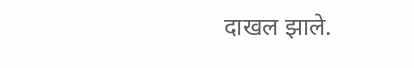दाखल झाले.